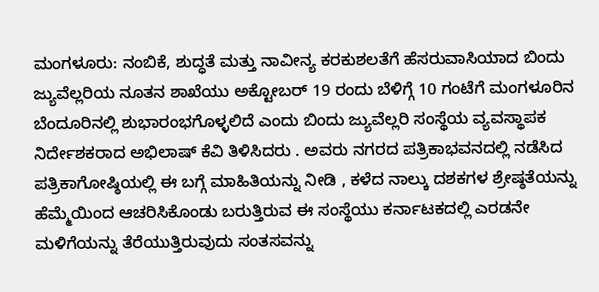ಮಂಗಳೂರು: ನಂಬಿಕೆ, ಶುದ್ಧತೆ ಮತ್ತು ನಾವೀನ್ಯ ಕರಕುಶಲತೆಗೆ ಹೆಸರುವಾಸಿಯಾದ ಬಿಂದು ಜ್ಯುವೆಲ್ಲರಿಯ ನೂತನ ಶಾಖೆಯು ಅಕ್ಟೋಬರ್ 19 ರಂದು ಬೆಳಿಗ್ಗೆ 10 ಗಂಟೆಗೆ ಮಂಗಳೂರಿನ ಬೆಂದೂರಿನಲ್ಲಿ ಶುಭಾರಂಭಗೊಳ್ಳಲಿದೆ ಎಂದು ಬಿಂದು ಜ್ಯುವೆಲ್ಲರಿ ಸಂಸ್ಥೆಯ ವ್ಯವಸ್ಥಾಪಕ ನಿರ್ದೇಶಕರಾದ ಅಭಿಲಾಷ್ ಕೆವಿ ತಿಳಿಸಿದರು . ಅವರು ನಗರದ ಪತ್ರಿಕಾಭವನದಲ್ಲಿ ನಡೆಸಿದ ಪತ್ರಿಕಾಗೋಷ್ಠಿಯಲ್ಲಿ ಈ ಬಗ್ಗೆ ಮಾಹಿತಿಯನ್ನು ನೀಡಿ , ಕಳೆದ ನಾಲ್ಕು ದಶಕಗಳ ಶ್ರೇಷ್ಠತೆಯನ್ನು ಹೆಮ್ಮೆಯಿಂದ ಆಚರಿಸಿಕೊಂಡು ಬರುತ್ತಿರುವ ಈ ಸಂಸ್ಥೆಯು ಕರ್ನಾಟಕದಲ್ಲಿ ಎರಡನೇ ಮಳಿಗೆಯನ್ನು ತೆರೆಯುತ್ತಿರುವುದು ಸಂತಸವನ್ನು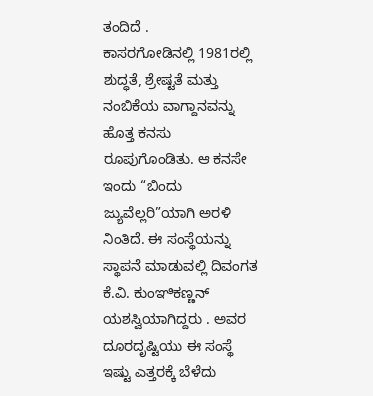ತಂದಿದೆ .
ಕಾಸರಗೋಡಿನಲ್ಲಿ 1981ರಲ್ಲಿ ಶುದ್ಧತೆ, ಶ್ರೇಷ್ಟತೆ ಮತ್ತು ನಂಬಿಕೆಯ ವಾಗ್ದಾನವನ್ನು ಹೊತ್ತ ಕನಸು ರೂಪುಗೊಂಡಿತು. ಆ ಕನಸೇ ಇಂದು “ಬಿಂದು ಜ್ಯುವೆಲ್ಲರಿ”ಯಾಗಿ ಅರಳಿ ನಿಂತಿದೆ. ಈ ಸಂಸ್ಥೆಯನ್ನು ಸ್ಥಾಪನೆ ಮಾಡುವಲ್ಲಿ ದಿವಂಗತ ಕೆ.ವಿ. ಕುಂಞಿಕಣ್ಣನ್ ಯಶಸ್ವಿಯಾಗಿದ್ದರು . ಅವರ ದೂರದೃಷ್ಟಿಯು ಈ ಸಂಸ್ಥೆ ಇಷ್ಟು ಎತ್ತರಕ್ಕೆ ಬೆಳೆದು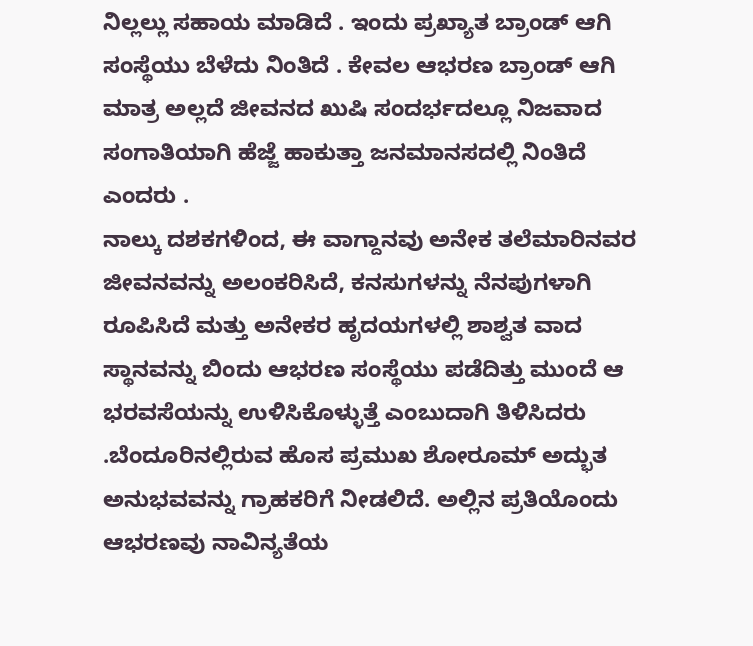ನಿಲ್ಲಲ್ಲು ಸಹಾಯ ಮಾಡಿದೆ . ಇಂದು ಪ್ರಖ್ಯಾತ ಬ್ರಾಂಡ್ ಆಗಿ ಸಂಸ್ಥೆಯು ಬೆಳೆದು ನಿಂತಿದೆ . ಕೇವಲ ಆಭರಣ ಬ್ರಾಂಡ್ ಆಗಿ ಮಾತ್ರ ಅಲ್ಲದೆ ಜೀವನದ ಖುಷಿ ಸಂದರ್ಭದಲ್ಲೂ ನಿಜವಾದ ಸಂಗಾತಿಯಾಗಿ ಹೆಜ್ಜೆ ಹಾಕುತ್ತಾ ಜನಮಾನಸದಲ್ಲಿ ನಿಂತಿದೆ ಎಂದರು .
ನಾಲ್ಕು ದಶಕಗಳಿಂದ, ಈ ವಾಗ್ದಾನವು ಅನೇಕ ತಲೆಮಾರಿನವರ ಜೀವನವನ್ನು ಅಲಂಕರಿಸಿದೆ, ಕನಸುಗಳನ್ನು ನೆನಪುಗಳಾಗಿ ರೂಪಿಸಿದೆ ಮತ್ತು ಅನೇಕರ ಹೃದಯಗಳಲ್ಲಿ ಶಾಶ್ವತ ವಾದ ಸ್ಥಾನವನ್ನು ಬಿಂದು ಆಭರಣ ಸಂಸ್ಥೆಯು ಪಡೆದಿತ್ತು ಮುಂದೆ ಆ ಭರವಸೆಯನ್ನು ಉಳಿಸಿಕೊಳ್ಳುತ್ತೆ ಎಂಬುದಾಗಿ ತಿಳಿಸಿದರು .ಬೆಂದೂರಿನಲ್ಲಿರುವ ಹೊಸ ಪ್ರಮುಖ ಶೋರೂಮ್ ಅದ್ಭುತ ಅನುಭವವನ್ನು ಗ್ರಾಹಕರಿಗೆ ನೀಡಲಿದೆ. ಅಲ್ಲಿನ ಪ್ರತಿಯೊಂದು ಆಭರಣವು ನಾವಿನ್ಯತೆಯ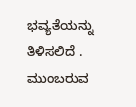ಭವ್ಯತೆಯನ್ನು ತಿಳಿಸಲಿದೆ . ಮುಂಬರುವ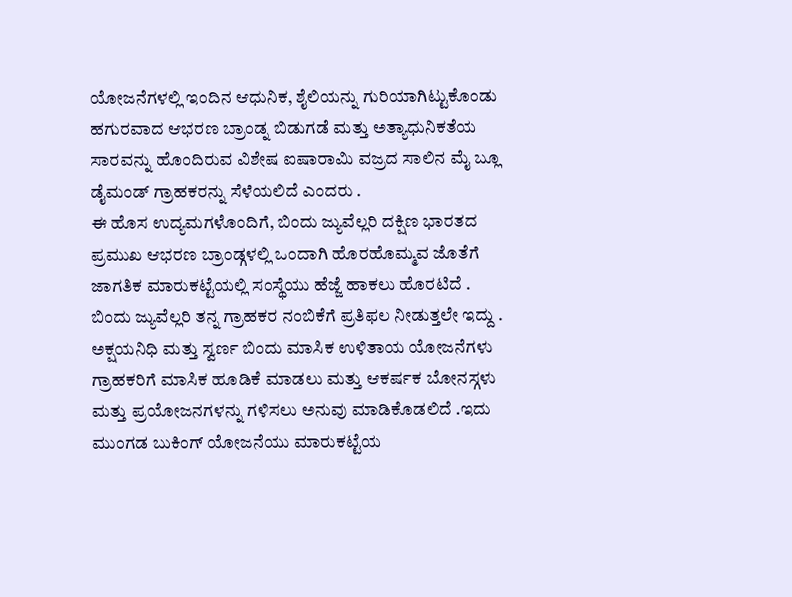ಯೋಜನೆಗಳಲ್ಲಿ ಇಂದಿನ ಆಧುನಿಕ, ಶೈಲಿಯನ್ನು ಗುರಿಯಾಗಿಟ್ಟುಕೊಂಡು ಹಗುರವಾದ ಆಭರಣ ಬ್ರಾಂಡ್ನ ಬಿಡುಗಡೆ ಮತ್ತು ಅತ್ಯಾಧುನಿಕತೆಯ ಸಾರವನ್ನು ಹೊಂದಿರುವ ವಿಶೇಷ ಐಷಾರಾಮಿ ವಜ್ರದ ಸಾಲಿನ ಮೈ ಬ್ಲೂ ಡೈಮಂಡ್ ಗ್ರಾಹಕರನ್ನು ಸೆಳೆಯಲಿದೆ ಎಂದರು .
ಈ ಹೊಸ ಉದ್ಯಮಗಳೊಂದಿಗೆ, ಬಿಂದು ಜ್ಯುವೆಲ್ಲರಿ ದಕ್ಷಿಣ ಭಾರತದ ಪ್ರಮುಖ ಆಭರಣ ಬ್ರಾಂಡ್ಗಳಲ್ಲಿ ಒಂದಾಗಿ ಹೊರಹೊಮ್ಮವ ಜೊತೆಗೆ ಜಾಗತಿಕ ಮಾರುಕಟ್ಟೆಯಲ್ಲಿ ಸಂಸ್ಥೆಯು ಹೆಜ್ಜೆ ಹಾಕಲು ಹೊರಟಿದೆ . ಬಿಂದು ಜ್ಯುವೆಲ್ಲರಿ ತನ್ನ ಗ್ರಾಹಕರ ನಂಬಿಕೆಗೆ ಪ್ರತಿಫಲ ನೀಡುತ್ತಲೇ ಇದ್ದು . ಅಕ್ಷಯನಿಧಿ ಮತ್ತು ಸ್ವರ್ಣ ಬಿಂದು ಮಾಸಿಕ ಉಳಿತಾಯ ಯೋಜನೆಗಳು ಗ್ರಾಹಕರಿಗೆ ಮಾಸಿಕ ಹೂಡಿಕೆ ಮಾಡಲು ಮತ್ತು ಆಕರ್ಷಕ ಬೋನಸ್ಗಳು ಮತ್ತು ಪ್ರಯೋಜನಗಳನ್ನು ಗಳಿಸಲು ಅನುವು ಮಾಡಿಕೊಡಲಿದೆ .ಇದು ಮುಂಗಡ ಬುಕಿಂಗ್ ಯೋಜನೆಯು ಮಾರುಕಟ್ಟೆಯ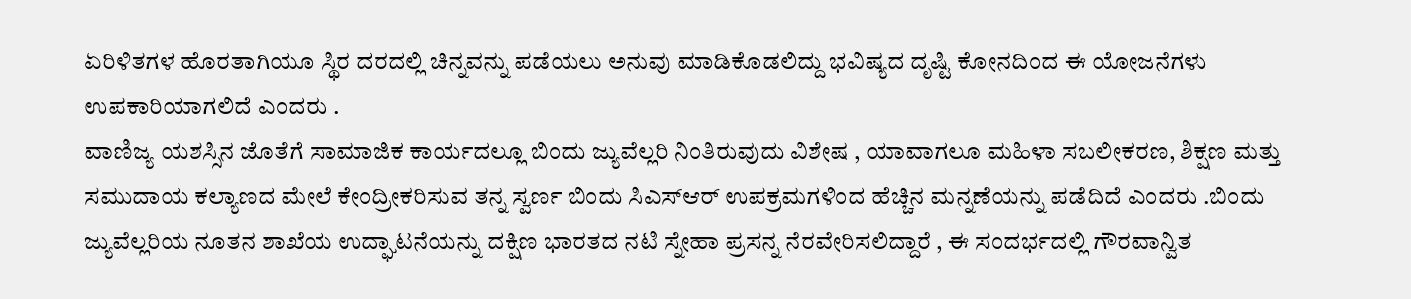ಏರಿಳಿತಗಳ ಹೊರತಾಗಿಯೂ ಸ್ಥಿರ ದರದಲ್ಲಿ ಚಿನ್ನವನ್ನು ಪಡೆಯಲು ಅನುವು ಮಾಡಿಕೊಡಲಿದ್ದು ಭವಿಷ್ಯದ ದೃಷ್ಟಿ ಕೋನದಿಂದ ಈ ಯೋಜನೆಗಳು ಉಪಕಾರಿಯಾಗಲಿದೆ ಎಂದರು .
ವಾಣಿಜ್ಯ ಯಶಸ್ಸಿನ ಜೊತೆಗೆ ಸಾಮಾಜಿಕ ಕಾರ್ಯದಲ್ಲೂ ಬಿಂದು ಜ್ಯುವೆಲ್ಲರಿ ನಿಂತಿರುವುದು ವಿಶೇಷ , ಯಾವಾಗಲೂ ಮಹಿಳಾ ಸಬಲೀಕರಣ, ಶಿಕ್ಷಣ ಮತ್ತು ಸಮುದಾಯ ಕಲ್ಯಾಣದ ಮೇಲೆ ಕೇಂದ್ರೀಕರಿಸುವ ತನ್ನ ಸ್ವರ್ಣ ಬಿಂದು ಸಿಎಸ್ಆರ್ ಉಪಕ್ರಮಗಳಿಂದ ಹೆಚ್ಚಿನ ಮನ್ನಣೆಯನ್ನು ಪಡೆದಿದೆ ಎಂದರು .ಬಿಂದು ಜ್ಯುವೆಲ್ಲರಿಯ ನೂತನ ಶಾಖೆಯ ಉದ್ಘಾಟನೆಯನ್ನು ದಕ್ಷಿಣ ಭಾರತದ ನಟಿ ಸ್ನೇಹಾ ಪ್ರಸನ್ನ ನೆರವೇರಿಸಲಿದ್ದಾರೆ , ಈ ಸಂದರ್ಭದಲ್ಲಿ ಗೌರವಾನ್ವಿತ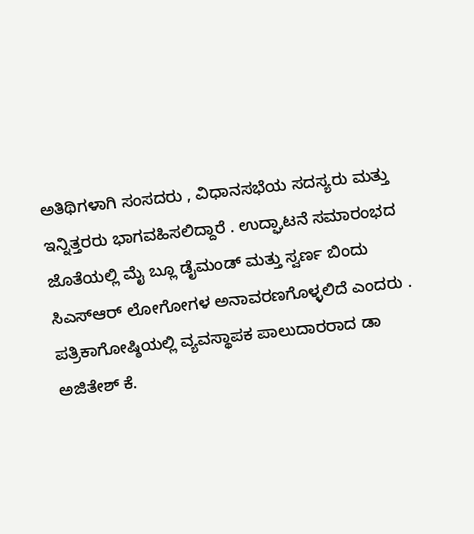ಅತಿಥಿಗಳಾಗಿ ಸಂಸದರು , ವಿಧಾನಸಭೆಯ ಸದಸ್ಯರು ಮತ್ತು ಇನ್ನಿತ್ತರರು ಭಾಗವಹಿಸಲಿದ್ದಾರೆ . ಉದ್ಘಾಟನೆ ಸಮಾರಂಭದ ಜೊತೆಯಲ್ಲಿ ಮೈ ಬ್ಲೂ ಡೈಮಂಡ್ ಮತ್ತು ಸ್ವರ್ಣ ಬಿಂದು ಸಿಎಸ್ಆರ್ ಲೋಗೋಗಳ ಅನಾವರಣಗೊಳ್ಳಲಿದೆ ಎಂದರು .
ಪತ್ರಿಕಾಗೋಷ್ಠಿಯಲ್ಲಿ ವ್ಯವಸ್ಥಾಪಕ ಪಾಲುದಾರರಾದ ಡಾ ಅಜಿತೇಶ್ ಕೆ.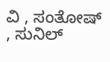ವಿ , ಸಂತೋಷ್ , ಸುನಿಲ್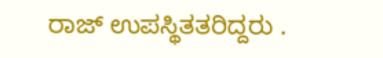ರಾಜ್ ಉಪಸ್ಥಿತತರಿದ್ದರು .